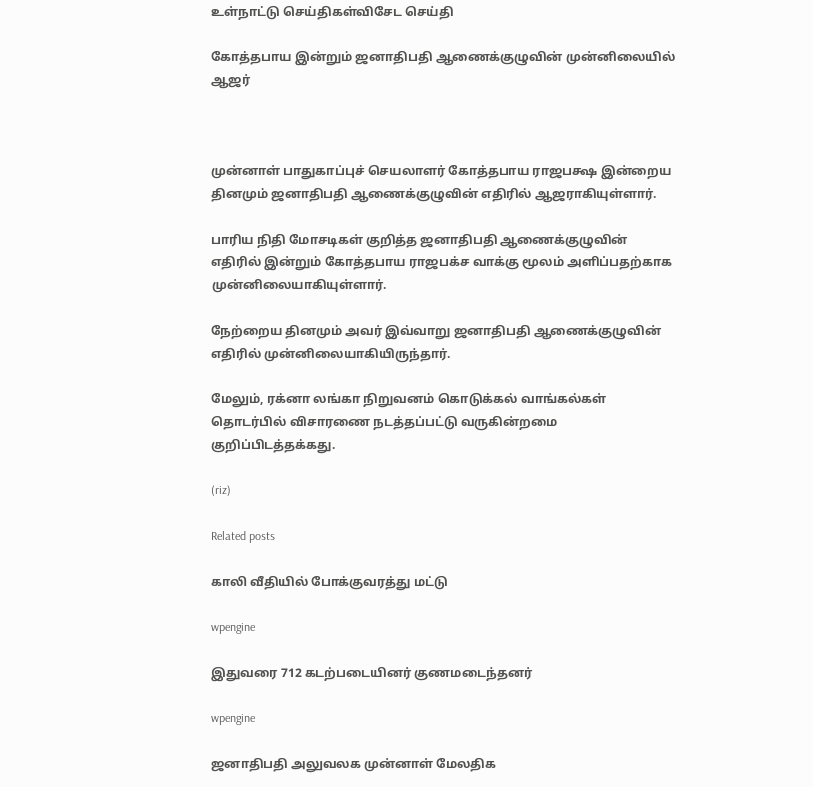உள்நாட்டு செய்திகள்விசேட செய்தி

கோத்தபாய இன்றும் ஜனாதிபதி ஆணைக்குழுவின் முன்னிலையில் ஆஜர்



முன்னாள் பாதுகாப்புச் செயலாளர் கோத்தபாய ராஜபக்ஷ இன்றைய தினமும் ஜனாதிபதி ஆணைக்குழுவின் எதிரில் ஆஜராகியுள்ளார்.

பாரிய நிதி மோசடிகள் குறித்த ஜனாதிபதி ஆணைக்குழுவின் எதிரில் இன்றும் கோத்தபாய ராஜபக்ச வாக்கு மூலம் அளிப்பதற்காக முன்னிலையாகியுள்ளார்.

நேற்றைய தினமும் அவர் இவ்வாறு ஜனாதிபதி ஆணைக்குழுவின் எதிரில் முன்னிலையாகியிருந்தார்.

மேலும், ரக்னா லங்கா நிறுவனம் கொடுக்கல் வாங்கல்கள் தொடர்பில் விசாரணை நடத்தப்பட்டு வருகின்றமை குறிப்பிடத்தக்கது.

(riz)

Related posts

காலி வீதியில் போக்குவரத்து மட்டு

wpengine

இதுவரை 712 கடற்படையினர் குணமடைந்தனர்

wpengine

ஜனாதிபதி அலுவலக முன்னாள் மேலதிக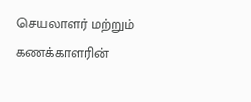செயலாளர் மற்றும் கணக்காளரின்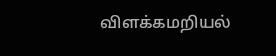விளக்கமறியல்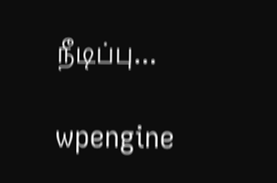நீடிப்பு…

wpengine